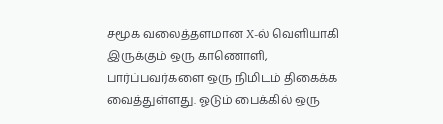சமூக வலைத்தளமான X-ல் வெளியாகி இருக்கும் ஒரு காணொளி, பார்ப்பவர்களை ஒரு நிமிடம் திகைக்க வைத்துள்ளது. ஓடும் பைக்கில் ஒரு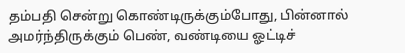தம்பதி சென்று கொண்டிருக்கும்போது, பின்னால் அமர்ந்திருக்கும் பெண், வண்டியை ஓட்டிச்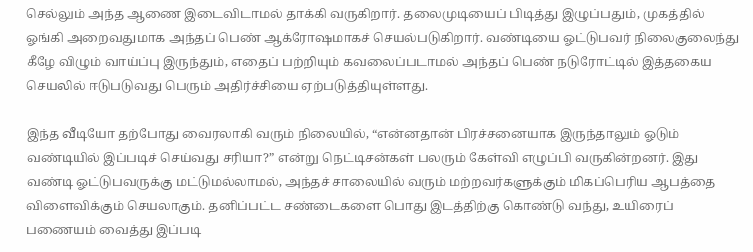செல்லும் அந்த ஆணை இடைவிடாமல் தாக்கி வருகிறார். தலைமுடியைப் பிடித்து இழுப்பதும், முகத்தில் ஓங்கி அறைவதுமாக அந்தப் பெண் ஆக்ரோஷமாகச் செயல்படுகிறார். வண்டியை ஓட்டுபவர் நிலைகுலைந்து கீழே விழும் வாய்ப்பு இருந்தும், எதைப் பற்றியும் கவலைப்படாமல் அந்தப் பெண் நடுரோட்டில் இத்தகைய செயலில் ஈடுபடுவது பெரும் அதிர்ச்சியை ஏற்படுத்தியுள்ளது.

இந்த வீடியோ தற்போது வைரலாகி வரும் நிலையில், “என்னதான் பிரச்சனையாக இருந்தாலும் ஓடும் வண்டியில் இப்படிச் செய்வது சரியா?” என்று நெட்டிசன்கள் பலரும் கேள்வி எழுப்பி வருகின்றனர். இது வண்டி ஓட்டுபவருக்கு மட்டுமல்லாமல், அந்தச் சாலையில் வரும் மற்றவர்களுக்கும் மிகப்பெரிய ஆபத்தை விளைவிக்கும் செயலாகும். தனிப்பட்ட சண்டைகளை பொது இடத்திற்கு கொண்டு வந்து, உயிரைப் பணையம் வைத்து இப்படி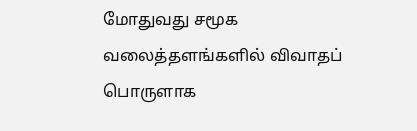மோதுவது சமூக வலைத்தளங்களில் விவாதப் பொருளாக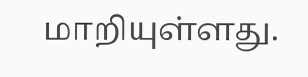மாறியுள்ளது.